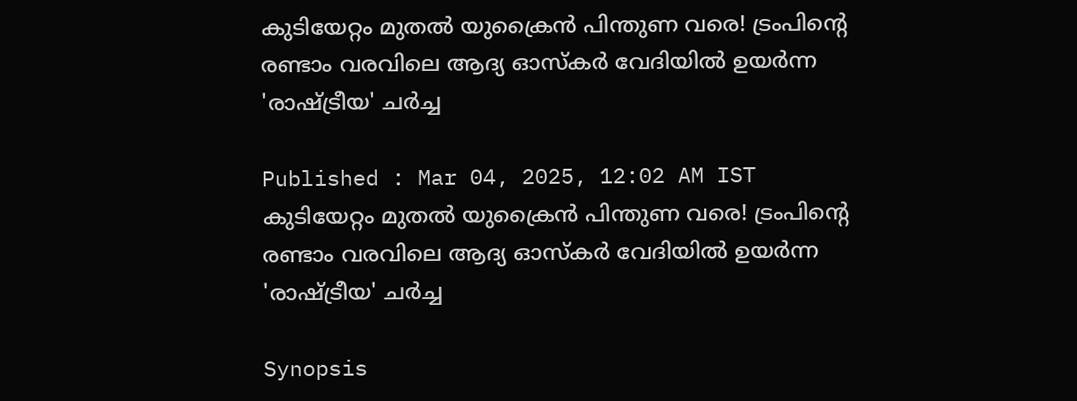കുടിയേറ്റം മുതൽ യുക്രൈൻ പിന്തുണ വരെ! ട്രംപിന്‍റെ രണ്ടാം വരവിലെ ആദ്യ ഓസ്കർ വേദിയിൽ ഉയർന്ന 'രാഷ്ട്രീയ' ചർച്ച

Published : Mar 04, 2025, 12:02 AM IST
കുടിയേറ്റം മുതൽ യുക്രൈൻ പിന്തുണ വരെ! ട്രംപിന്‍റെ രണ്ടാം വരവിലെ ആദ്യ ഓസ്കർ വേദിയിൽ ഉയർന്ന 'രാഷ്ട്രീയ' ചർച്ച

Synopsis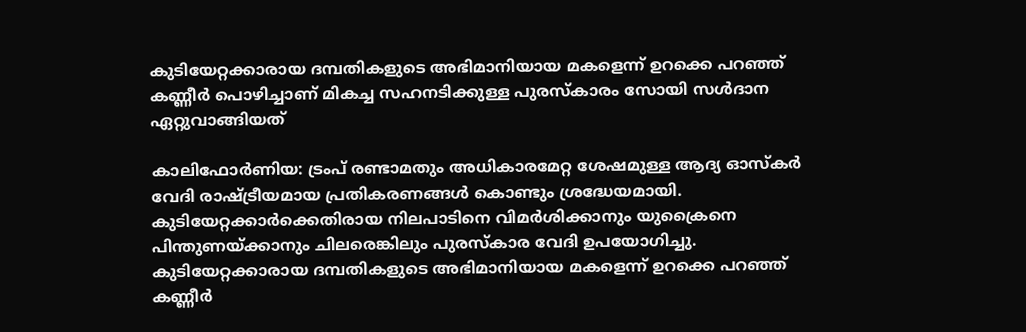കുടിയേറ്റക്കാരായ ദമ്പതികളുടെ അഭിമാനിയായ മകളെന്ന് ഉറക്കെ പറഞ്ഞ് കണ്ണീർ പൊഴിച്ചാണ് മികച്ച സഹനടിക്കുള്ള പുരസ്കാരം സോയി സൾദാന ഏറ്റുവാങ്ങിയത്

കാലിഫോർണിയ: ട്രംപ് രണ്ടാമതും അധികാരമേറ്റ ശേഷമുള്ള ആദ്യ ഓസ്കർ വേദി രാഷ്ട്രീയമായ പ്രതികരണങ്ങൾ കൊണ്ടും ശ്രദ്ധേയമായി. കുടിയേറ്റക്കാർക്കെതിരായ നിലപാടിനെ വിമർശിക്കാനും യുക്രൈനെ പിന്തുണയ്ക്കാനും ചിലരെങ്കിലും പുരസ്കാര വേദി ഉപയോഗിച്ചു. കുടിയേറ്റക്കാരായ ദമ്പതികളുടെ അഭിമാനിയായ മകളെന്ന് ഉറക്കെ പറഞ്ഞ് കണ്ണീർ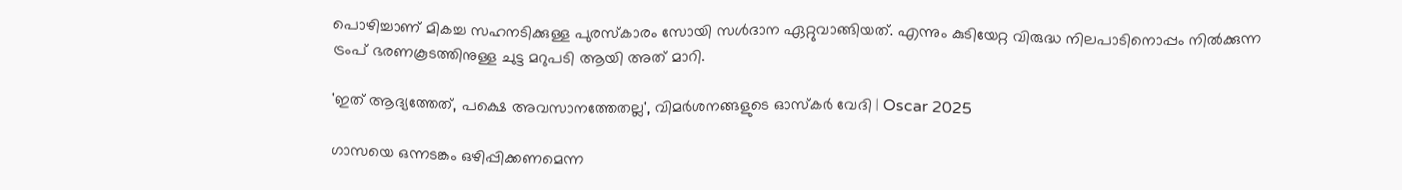പൊഴിച്ചാണ് മികച്ച സഹനടിക്കുള്ള പുരസ്കാരം സോയി സൾദാന ഏറ്റുവാങ്ങിയത്. എന്നും കുടിയേറ്റ വിരുദ്ധ നിലപാടിനൊപ്പം നിൽക്കുന്ന ട്രംപ് ഭരണകൂടത്തിനുള്ള ചുട്ട മറുപടി ആയി അത് മാറി.

'ഇത് ആദ്യത്തേത്, പക്ഷെ അവസാനത്തേതല്ല', വിമർശനങ്ങളുടെ ഓസ്കർ വേദി | Oscar 2025

ഗാസയെ ഒന്നടങ്കം ഒഴിപ്പിക്കണമെന്ന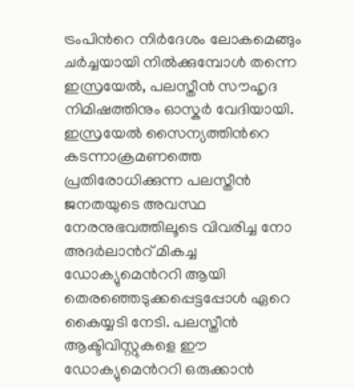ട്രംപിന്‍റെ നിർദേശം ലോകമെങ്ങും ചർച്ചയായി നിൽക്കുമ്പോൾ തന്നെ ഇസ്രയേൽ, പലസ്തീൻ സൗഹൃദ നിമിഷത്തിനും ഓസ്കർ വേദിയായി. ഇസ്രയേൽ സൈന്യത്തിന്‍റെ കടന്നാക്രമണത്തെ പ്രതിരോധിക്കുന്ന പലസ്തീൻ ജനതയുടെ അവസ്ഥ നേരനുഭവത്തിലൂടെ വിവരിച്ച നോ അദർലാന്‍റ് മികച്ച ഡോക്യുമെന്‍ററി ആയി തെരഞ്ഞെടുക്കപ്പെട്ടപ്പോൾ ഏറെ കൈയ്യടി നേടി. പലസ്തീൻ ആക്ടിവിസ്റ്റുകളെ ഈ ഡോക്യുമെന്‍ററി ഒരുക്കാൻ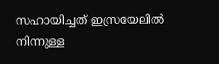സഹായിച്ചത് ഇസ്രയേലിൽ നിന്നുള്ള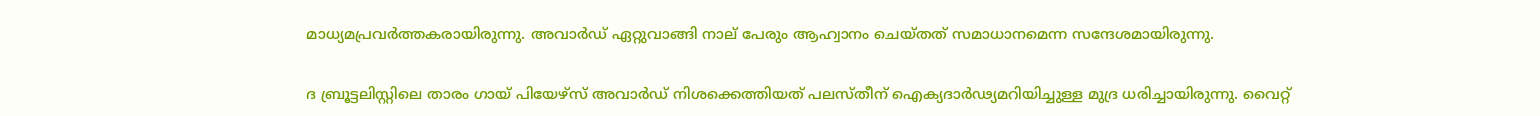മാധ്യമപ്രവർത്തകരായിരുന്നു. അവാർഡ് ഏറ്റുവാങ്ങി നാല് പേരും ആഹ്വാനം ചെയ്തത് സമാധാനമെന്ന സന്ദേശമായിരുന്നു.

ദ ബ്രൂട്ടലിസ്റ്റിലെ താരം ഗായ് പിയേഴ്സ് അവാർഡ് നിശക്കെത്തിയത് പലസ്തീന് ഐക്യദാർഢ്യമറിയിച്ചുള്ള മുദ്ര ധരിച്ചായിരുന്നു. വൈറ്റ്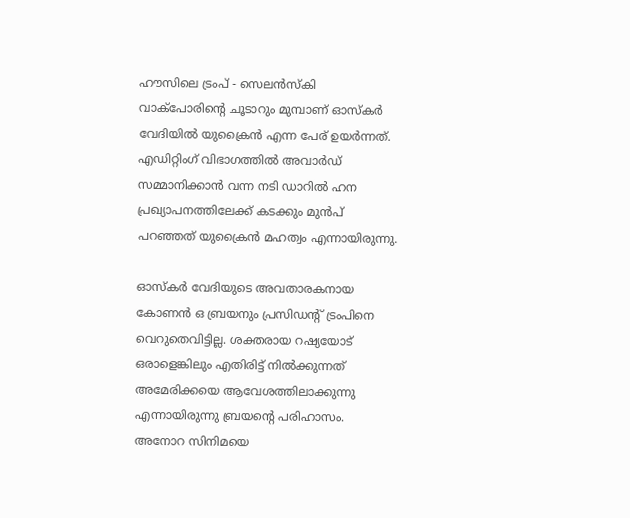ഹൗസിലെ ട്രംപ് - സെലൻസ്കി വാക്പോരിന്‍റെ ചൂടാറും മുമ്പാണ് ഓസ്കർ വേദിയിൽ യുക്രൈൻ എന്ന പേര് ഉയർന്നത്. എഡിറ്റിംഗ് വിഭാഗത്തിൽ അവാർഡ് സമ്മാനിക്കാൻ വന്ന നടി ഡാറിൽ ഹന പ്രഖ്യാപനത്തിലേക്ക് കടക്കും മുൻപ് പറഞ്ഞത് യുക്രൈൻ മഹത്വം എന്നായിരുന്നു.

ഓസ്കർ വേദിയുടെ അവതാരകനായ കോണൻ ഒ ബ്രയനും പ്രസിഡന്‍റ് ട്രംപിനെ വെറുതെവിട്ടില്ല. ശക്തരായ റഷ്യയോട് ഒരാളെങ്കിലും എതിരിട്ട് നിൽക്കുന്നത് അമേരിക്കയെ ആവേശത്തിലാക്കുന്നു എന്നായിരുന്നു ബ്രയന്‍റെ പരിഹാസം. അനോറ സിനിമയെ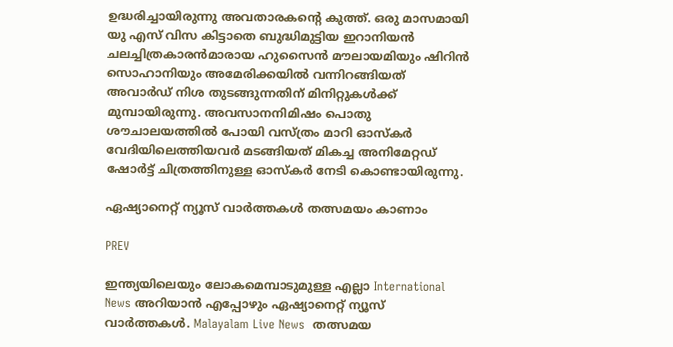ഉദ്ധരിച്ചായിരുന്നു അവതാരകന്‍റെ കുത്ത്. ഒരു മാസമായി യു എസ് വിസ കിട്ടാതെ ബുദ്ധിമുട്ടിയ ഇറാനിയൻ ചലച്ചിത്രകാരൻമാരായ ഹുസൈൻ മൗലായമിയും ഷിറിൻ സൊഹാനിയും അമേരിക്കയിൽ വന്നിറങ്ങിയത് അവാർഡ് നിശ തുടങ്ങുന്നതിന് മിനിറ്റുകൾക്ക് മുമ്പായിരുന്നു. അവസാനനിമിഷം പൊതു ശൗചാലയത്തിൽ പോയി വസ്ത്രം മാറി ഓസ്കർ വേദിയിലെത്തിയവർ മടങ്ങിയത് മികച്ച അനിമേറ്റഡ് ഷോർട്ട് ചിത്രത്തിനുള്ള ഓസ്കർ നേടി കൊണ്ടായിരുന്നു.

ഏഷ്യാനെറ്റ് ന്യൂസ് വാർത്തകൾ തത്സമയം കാണാം

PREV

ഇന്ത്യയിലെയും ലോകമെമ്പാടുമുള്ള എല്ലാ International News അറിയാൻ എപ്പോഴും ഏഷ്യാനെറ്റ് ന്യൂസ് വാർത്തകൾ. Malayalam Live News  തത്സമയ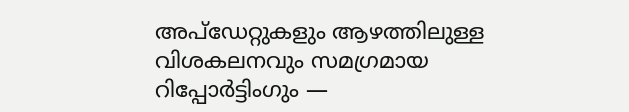അപ്‌ഡേറ്റുകളും ആഴത്തിലുള്ള വിശകലനവും സമഗ്രമായ റിപ്പോർട്ടിംഗും —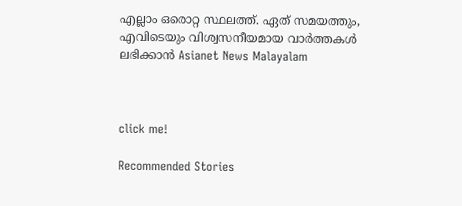എല്ലാം ഒരൊറ്റ സ്ഥലത്ത്. ഏത് സമയത്തും, എവിടെയും വിശ്വസനീയമായ വാർത്തകൾ ലഭിക്കാൻ Asianet News Malayalam



click me!

Recommended Stories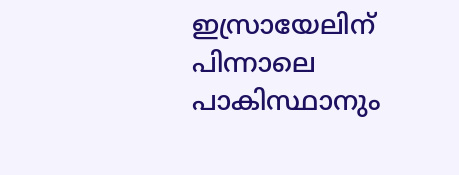ഇസ്രായേലിന് പിന്നാലെ പാകിസ്ഥാനും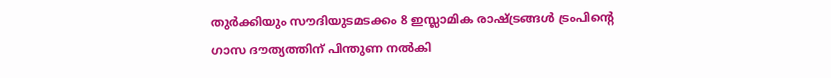തുര്‍ക്കിയും സൗദിയുടമടക്കം 8 ഇസ്ലാമിക രാഷ്ട്രങ്ങള്‍ ട്രംപിന്‍റെ ഗാസ ദൗത്യത്തിന് പിന്തുണ നല്‍കി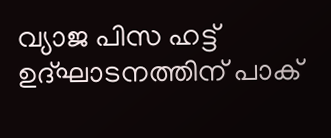വ്യാജ പിസ ഹട്ട് ഉദ്ഘാടനത്തിന് പാക്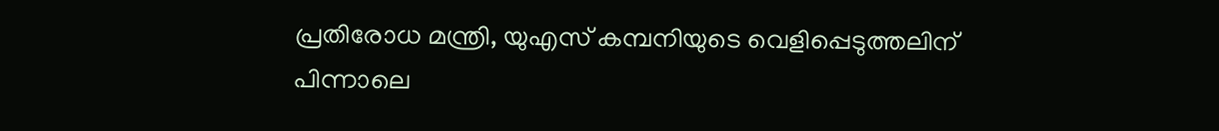പ്രതിരോധ മന്ത്രി, യുഎസ് കമ്പനിയുടെ വെളിപ്പെടുത്തലിന് പിന്നാലെ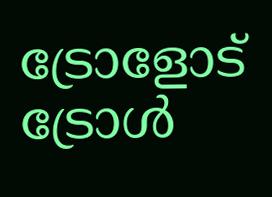ട്രോളോട് ട്രോൾ